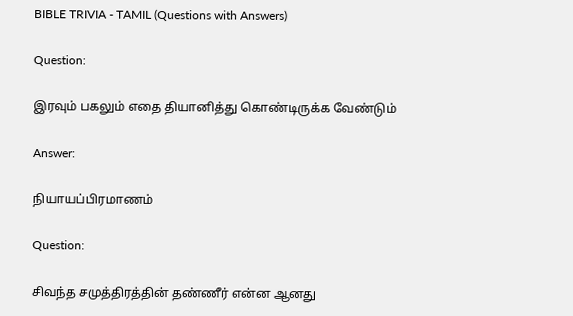BIBLE TRIVIA - TAMIL (Questions with Answers)

Question:

இரவும் பகலும் எதை தியானித்து கொண்டிருக்க வேண்டும்

Answer:

நியாயப்பிரமாணம்

Question:

சிவந்த சமுத்திரத்தின் தண்ணீர் என்ன ஆனது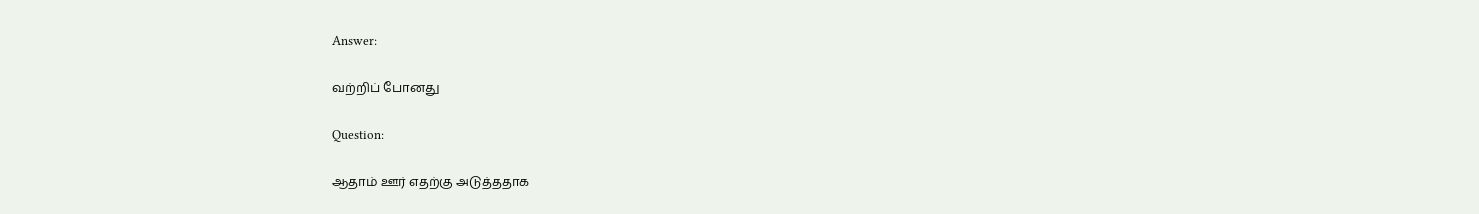Answer:

வற்றிப் போனது

Question:

ஆதாம் ஊர் எதற்கு அடுத்ததாக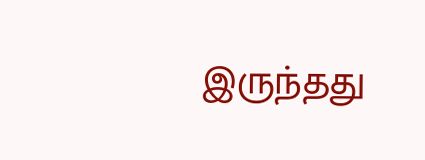இருந்தது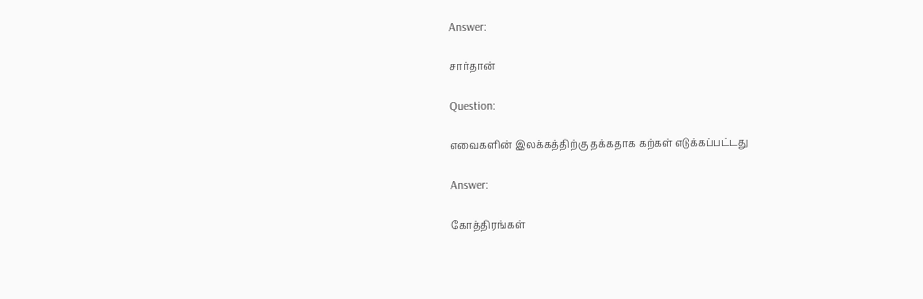Answer:

சார்தான்

Question:

எவைகளின் இலக்கத்திற்கு தக்கதாக கற்கள் எடுக்கப்பட்டது

Answer:

கோத்திரங்கள்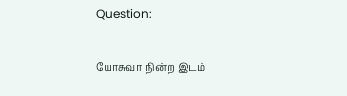Question:

யோசுவா நின்ற இடம்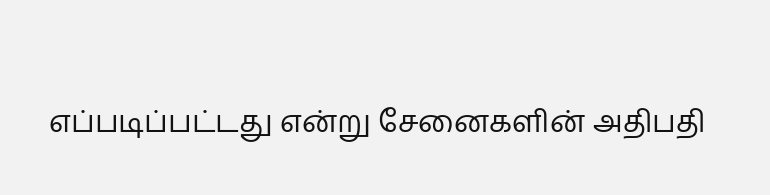எப்படிப்பட்டது என்று சேனைகளின் அதிபதி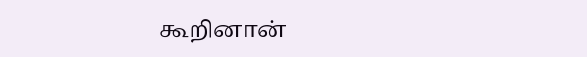கூறினான்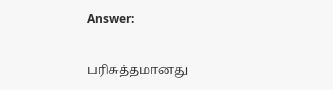Answer:

பரிசுத்தமானது